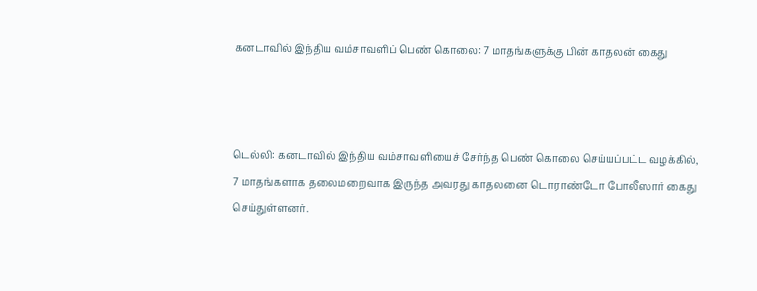கனடாவில் இந்திய வம்சாவளிப் பெண் கொலை: 7 மாதங்களுக்கு பின் காதலன் கைது



டெல்லி: கனடாவில் இந்திய வம்சாவளியைச் சேர்ந்த பெண் கொலை செய்யப்பட்ட வழக்கில், 7 மாதங்களாக தலைமறைவாக இருந்த அவரது காதலனை டொராண்டோ போலீஸார் கைது செய்துள்ளனர்.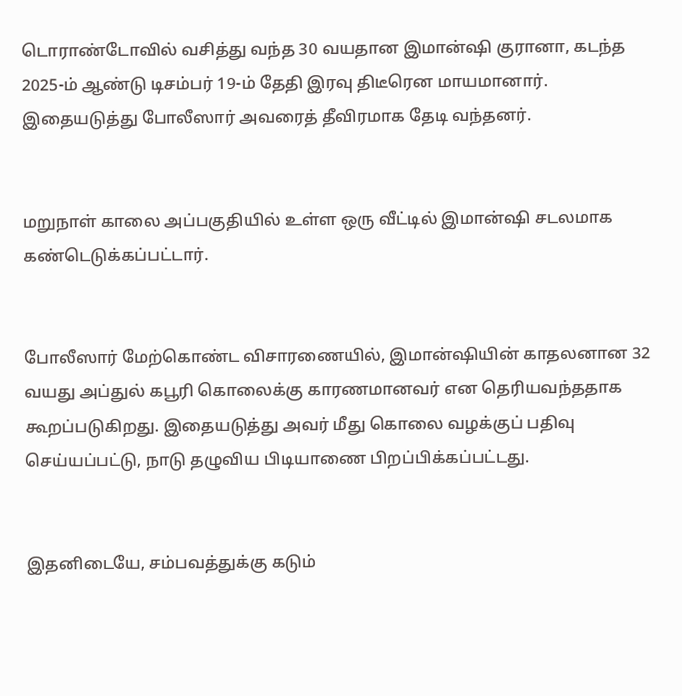டொராண்டோவில் வசித்து வந்த 30 வயதான இமான்ஷி குரானா, கடந்த 2025-ம் ஆண்டு டிசம்பர் 19-ம் தேதி இரவு திடீரென மாயமானார். இதையடுத்து போலீஸார் அவரைத் தீவிரமாக தேடி வந்தனர்.


மறுநாள் காலை அப்பகுதியில் உள்ள ஒரு வீட்டில் இமான்ஷி சடலமாக கண்டெடுக்கப்பட்டார்.


போலீஸார் மேற்கொண்ட விசாரணையில், இமான்ஷியின் காதலனான 32 வயது அப்துல் கபூரி கொலைக்கு காரணமானவர் என தெரியவந்ததாக கூறப்படுகிறது. இதையடுத்து அவர் மீது கொலை வழக்குப் பதிவு செய்யப்பட்டு, நாடு தழுவிய பிடியாணை பிறப்பிக்கப்பட்டது.


இதனிடையே, சம்பவத்துக்கு கடும்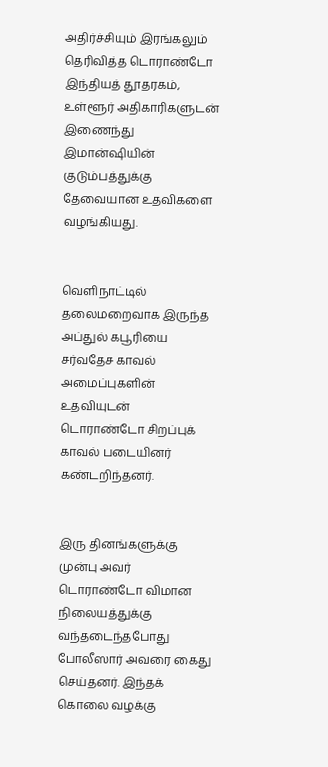அதிர்ச்சியும் இரங்கலும் தெரிவித்த டொராண்டோ இந்தியத் தூதரகம், உள்ளூர் அதிகாரிகளுடன் இணைந்து இமான்ஷியின் குடும்பத்துக்கு தேவையான உதவிகளை வழங்கியது.


வெளிநாட்டில் தலைமறைவாக இருந்த அப்துல் கபூரியை சர்வதேச காவல் அமைப்புகளின் உதவியுடன் டொராண்டோ சிறப்புக் காவல் படையினர் கண்டறிந்தனர்.


இரு தினங்களுக்கு முன்பு அவர் டொராண்டோ விமான நிலையத்துக்கு வந்தடைந்தபோது போலீஸார் அவரை கைது செய்தனர். இந்தக் கொலை வழக்கு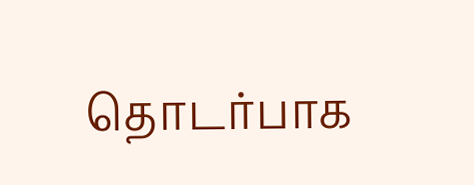தொடர்பாக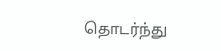தொடர்ந்து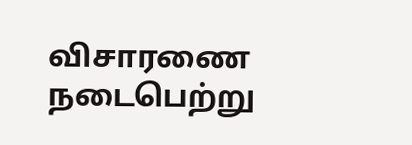விசாரணை நடைபெற்று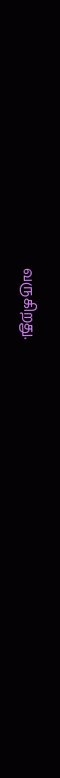வருகிறது.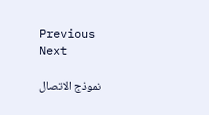Previous Next

نموذج الاتصال